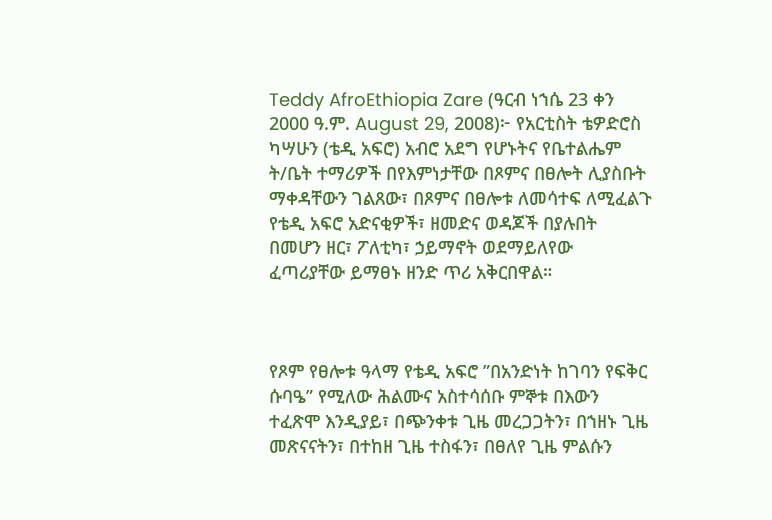Teddy AfroEthiopia Zare (ዓርብ ነኀሴ 23 ቀን 2000 ዓ.ም. August 29, 2008)፦ የአርቲስት ቴዎድሮስ ካሣሁን (ቴዲ አፍሮ) አብሮ አደግ የሆኑትና የቤተልሔም ት/ቤት ተማሪዎች በየእምነታቸው በጾምና በፀሎት ሊያስቡት ማቀዳቸውን ገልጸው፣ በጾምና በፀሎቱ ለመሳተፍ ለሚፈልጉ የቴዲ አፍሮ አድናቂዎች፣ ዘመድና ወዳጆች በያሉበት በመሆን ዘር፣ ፖለቲካ፣ ኃይማኖት ወደማይለየው ፈጣሪያቸው ይማፀኑ ዘንድ ጥሪ አቅርበዋል።



የጾም የፀሎቱ ዓላማ የቴዲ አፍሮ ”በአንድነት ከገባን የፍቅር ሱባዔ” የሚለው ሕልሙና አስተሳሰቡ ምኞቱ በእውን ተፈጽሞ እንዲያይ፣ በጭንቀቱ ጊዜ መረጋጋትን፣ በኀዘኑ ጊዜ መጽናናትን፣ በተከዘ ጊዜ ተስፋን፣ በፀለየ ጊዜ ምልሱን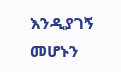እንዲያገኝ መሆኑን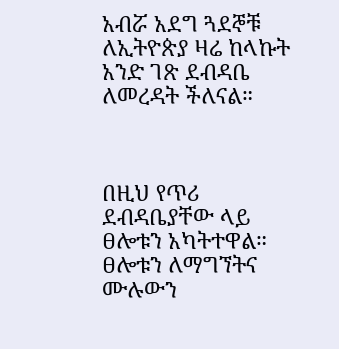አብሯ አደግ ጓደኞቹ ለኢትዮጵያ ዛሬ ከላኩት አንድ ገጽ ደብዳቤ ለመረዳት ችለናል።



በዚህ የጥሪ ደብዳቤያቸው ላይ ፀሎቱን አካትተዋል። ፀሎቱን ለማግኘትና ሙሉውን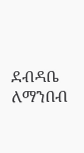ደብዳቤ ለማንበብ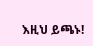እዚህ ይጫኑ!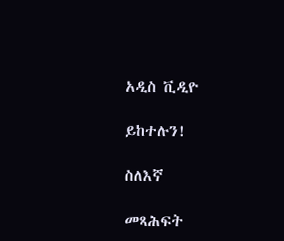አዲስ ቪዲዮ

ይከተሉን!

ስለእኛ

መጻሕፍት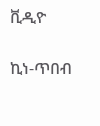ቪዲዮ

ኪነ-ጥበብ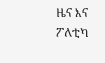ዜና እና ፖለቲካ